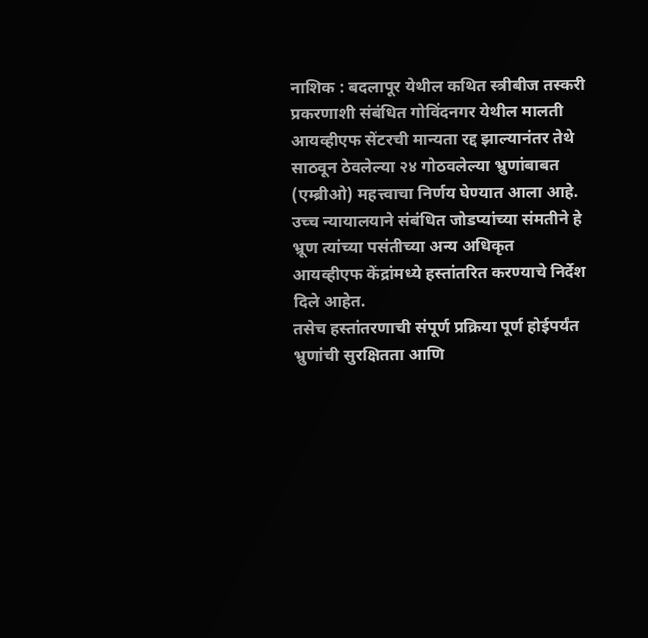नाशिक : बदलापूर येथील कथित स्त्रीबीज तस्करी प्रकरणाशी संबंधित गोविंदनगर येथील मालती आयव्हीएफ सेंटरची मान्यता रद्द झाल्यानंतर तेथे साठवून ठेवलेल्या २४ गोठवलेल्या भ्रुणांबाबत (एम्ब्रीओ) महत्त्वाचा निर्णय घेण्यात आला आहे. उच्च न्यायालयाने संबंधित जोडप्यांच्या संमतीने हे भ्रूण त्यांच्या पसंतीच्या अन्य अधिकृत आयव्हीएफ केंद्रांमध्ये हस्तांतरित करण्याचे निर्देश दिले आहेत.
तसेच हस्तांतरणाची संपूर्ण प्रक्रिया पूर्ण होईपर्यंत भ्रुणांची सुरक्षितता आणि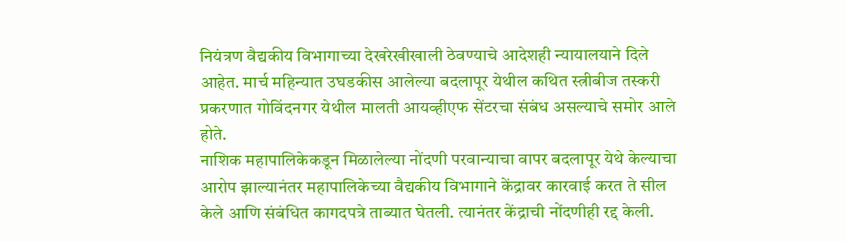नियंत्रण वैद्यकीय विभागाच्या देखरेखीखाली ठेवण्याचे आदेशही न्यायालयाने दिले आहेत. मार्च महिन्यात उघडकीस आलेल्या बदलापूर येथील कथित स्त्रीबीज तस्करी प्रकरणात गोविंदनगर येथील मालती आयव्हीएफ सेंटरचा संबंध असल्याचे समोर आले होते.
नाशिक महापालिकेकडून मिळालेल्या नोंदणी परवान्याचा वापर बदलापूर येथे केल्याचा आरोप झाल्यानंतर महापालिकेच्या वैद्यकीय विभागाने केंद्रावर कारवाई करत ते सील केले आणि संबंधित कागदपत्रे ताब्यात घेतली. त्यानंतर केंद्राची नोंदणीही रद्द केली.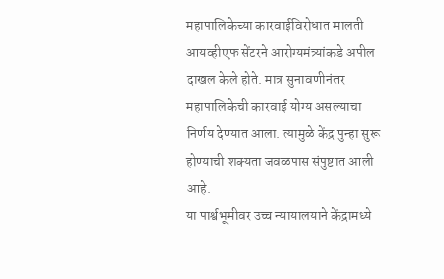महापालिकेच्या कारवाईविरोधात मालती आयव्हीएफ सेंटरने आरोग्यमंत्र्यांकडे अपील दाखल केले होते. मात्र सुनावणीनंतर महापालिकेची कारवाई योग्य असल्याचा निर्णय देण्यात आला. त्यामुळे केंद्र पुन्हा सुरू होण्याची शक्यता जवळपास संपुष्टात आली आहे.
या पार्श्वभूमीवर उच्च न्यायालयाने केंद्रामध्ये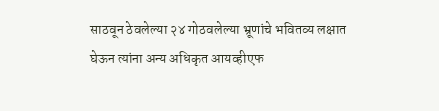साठवून ठेवलेल्या २४ गोठवलेल्या भ्रूणांचे भवितव्य लक्षात घेऊन त्यांना अन्य अधिकृत आयव्हीएफ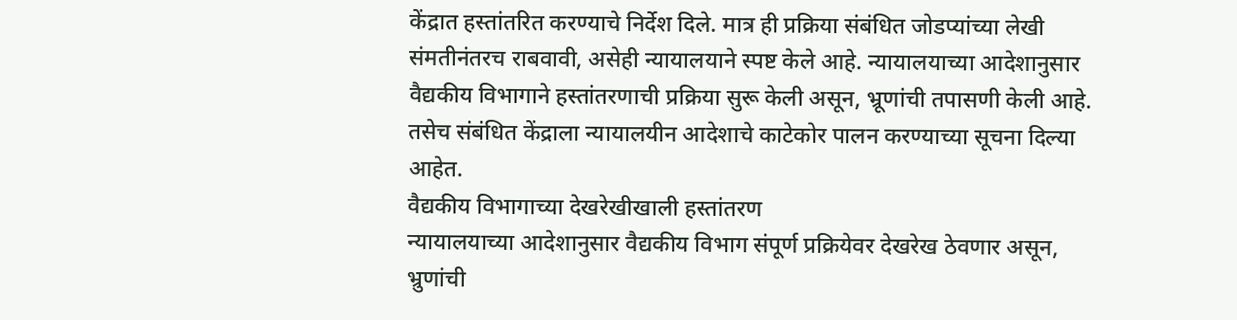केंद्रात हस्तांतरित करण्याचे निर्देश दिले. मात्र ही प्रक्रिया संबंधित जोडप्यांच्या लेखी संमतीनंतरच राबवावी, असेही न्यायालयाने स्पष्ट केले आहे. न्यायालयाच्या आदेशानुसार वैद्यकीय विभागाने हस्तांतरणाची प्रक्रिया सुरू केली असून, भ्रूणांची तपासणी केली आहे. तसेच संबंधित केंद्राला न्यायालयीन आदेशाचे काटेकोर पालन करण्याच्या सूचना दिल्या आहेत.
वैद्यकीय विभागाच्या देखरेखीखाली हस्तांतरण
न्यायालयाच्या आदेशानुसार वैद्यकीय विभाग संपूर्ण प्रक्रियेवर देखरेख ठेवणार असून, भ्रुणांची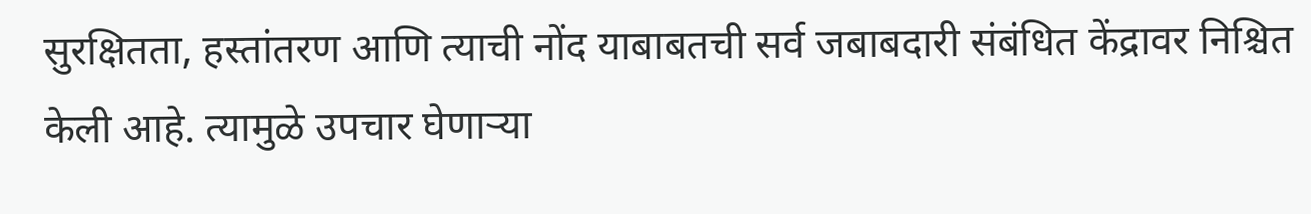सुरक्षितता, हस्तांतरण आणि त्याची नोंद याबाबतची सर्व जबाबदारी संबंधित केंद्रावर निश्चित केली आहे. त्यामुळे उपचार घेणाऱ्या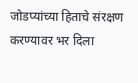जोडप्यांच्या हिताचे संरक्षण करण्यावर भर दिला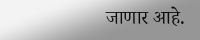जाणार आहे.